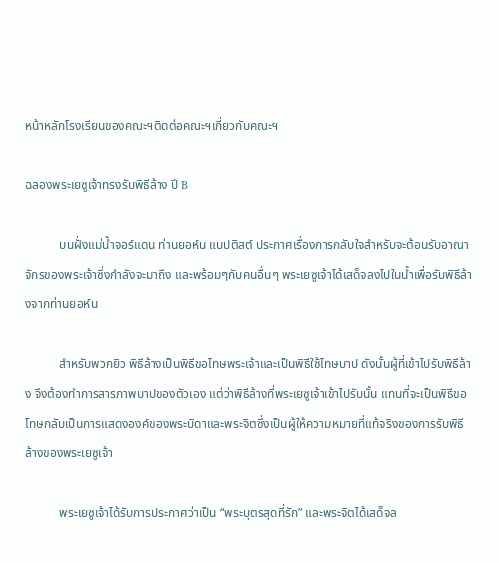หน้าหลักโรงเรียนของคณะฯติดต่อคณะฯเกี่ยวกับคณะฯ

ฉลองพระเยซูเจ้าทรงรับพิธีล้าง ปี B

           บนฝั่งแม่น้ำจอร์แดน ท่านยอห์น แบปติสต์ ประกาศเรื่องการกลับใจสำหรับจะต้อนรับอาณาจักรของพระเจ้าซึ่งกำลังจะมาถึง และพร้อมๆกับคนอื่นๆ พระเยซูเจ้าได้เสด็จลงไปในน้ำเพื่อรับพิธีล้างจากท่านยอห์น

           สำหรับพวกยิว พิธีล้างเป็นพิธีขอโทษพระเจ้าและเป็นพิธีใช้โทษบาป ดังนั้นผู้ที่เข้าไปรับพิธีล้าง จึงต้องทำการสารภาพบาปของตัวเอง แต่ว่าพิธีล้างที่พระเยซูเจ้าเข้าไปรับนั้น แทนที่จะเป็นพิธีขอโทษกลับเป็นการแสดงองค์ของพระบิดาและพระจิตซึ่งเป็นผู้ให้ความหมายที่แท้จริงของการรับพิธีล้างของพระเยซูเจ้า

           พระเยซูเจ้าได้รับการประกาศว่าเป็น “พระบุตรสุดที่รัก” และพระจิตได้เสด็จล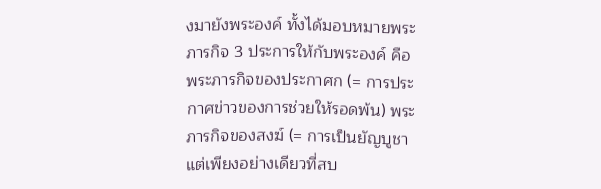งมายังพระองค์ ทั้งได้มอบหมายพระภารกิจ 3 ประการให้กับพระองค์ คือ พระภารกิจของประกาศก (= การประกาศข่าวของการช่วยให้รอดพ้น) พระภารกิจของสงฆ์ (= การเป็นยัญบูชาแต่เพียงอย่างเดียวที่สบ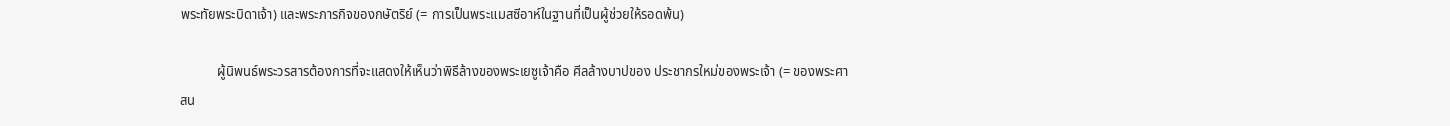พระทัยพระบิดาเจ้า) และพระภารกิจของกษัตริย์ (= การเป็นพระแมสซีอาห์ในฐานที่เป็นผู้ช่วยให้รอดพ้น)

           ผู้นิพนธ์พระวรสารต้องการที่จะแสดงให้เห็นว่าพิธีล้างของพระเยซูเจ้าคือ ศีลล้างบาปของ ประชากรใหม่ของพระเจ้า (= ของพระศาสน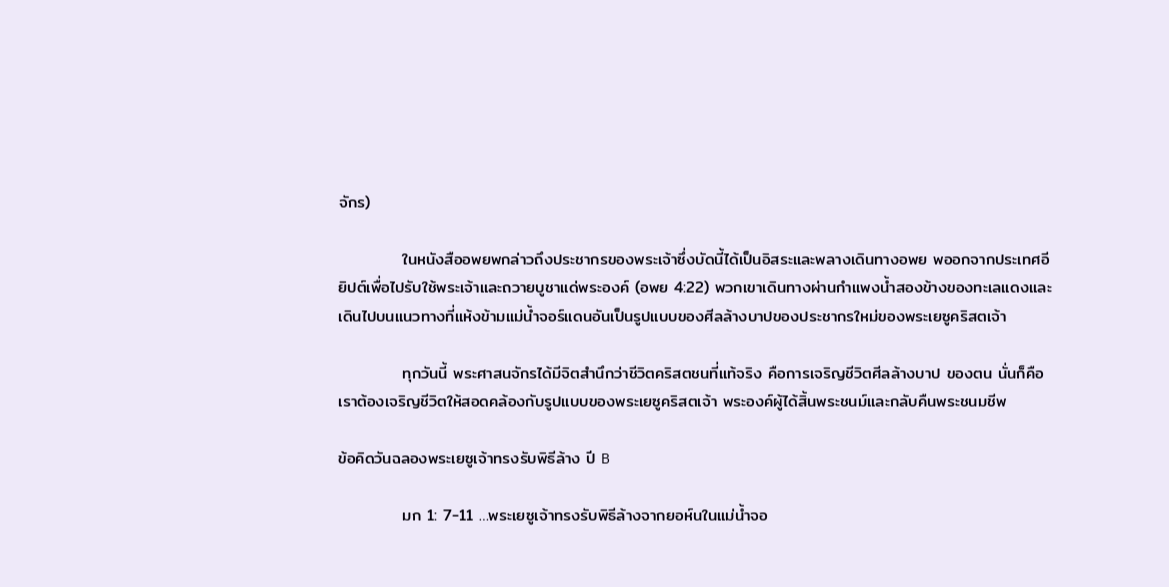จักร)

           ในหนังสืออพยพกล่าวถึงประชากรของพระเจ้าซึ่งบัดนี้ได้เป็นอิสระและพลางเดินทางอพย พออกจากประเทศอียิปต์เพื่อไปรับใช้พระเจ้าและถวายบูชาแด่พระองค์ (อพย 4:22) พวกเขาเดินทางผ่านกำแพงน้ำสองข้างของทะเลแดงและเดินไปบนแนวทางที่แห้งข้ามแม่น้ำจอร์แดนอันเป็นรูปแบบของศีลล้างบาปของประชากรใหม่ของพระเยซูคริสตเจ้า

           ทุกวันนี้ พระศาสนจักรได้มีจิตสำนึกว่าชีวิตคริสตชนที่แท้จริง คือการเจริญชีวิตศีลล้างบาป ของตน นั่นก็คือ เราต้องเจริญชีวิตให้สอดคล้องกับรูปแบบของพระเยซูคริสตเจ้า พระองค์ผู้ได้สิ้นพระชนม์และกลับคืนพระชนมชีพ

ข้อคิดวันฉลองพระเยซูเจ้าทรงรับพิธีล้าง ปี B

           มก 1: 7-11 …พระเยซูเจ้าทรงรับพิธีล้างจากยอห์นในแม่น้ำจอ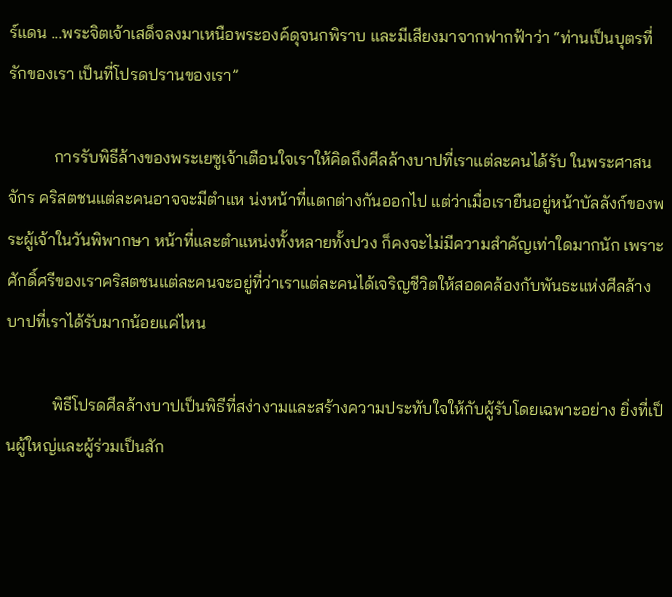ร์แดน ...พระจิตเจ้าเสด็จลงมาเหนือพระองค์ดุจนกพิราบ และมีเสียงมาจากฟากฟ้าว่า “ท่านเป็นบุตรที่รักของเรา เป็นที่โปรดปรานของเรา”

           การรับพิธีล้างของพระเยซูเจ้าเตือนใจเราให้คิดถึงศีลล้างบาปที่เราแต่ละคนได้รับ ในพระศาสนจักร คริสตชนแต่ละคนอาจจะมีตำแห น่งหน้าที่แตกต่างกันออกไป แต่ว่าเมื่อเรายืนอยู่หน้าบัลลังก์ของพระผู้เจ้าในวันพิพากษา หน้าที่และตำแหน่งทั้งหลายทั้งปวง ก็คงจะไม่มีความสำคัญเท่าใดมากนัก เพราะ ศักดิ์ศรีของเราคริสตชนแต่ละคนจะอยู่ที่ว่าเราแต่ละคนได้เจริญชีวิตให้สอดคล้องกับพันธะแห่งศีลล้างบาปที่เราได้รับมากน้อยแค่ไหน

           พิธีโปรดศีลล้างบาปเป็นพิธีที่สง่างามและสร้างความประทับใจให้กับผู้รับโดยเฉพาะอย่าง ยิ่งที่เป็นผู้ใหญ่และผู้ร่วมเป็นสัก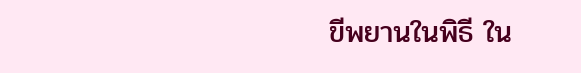ขีพยานในพิธี ใน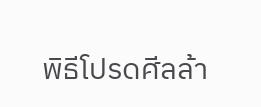พิธีโปรดศีลล้า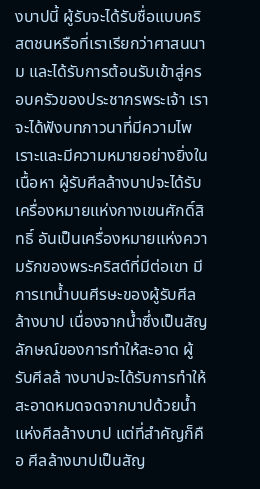งบาปนี้ ผู้รับจะได้รับชื่อแบบคริสตชนหรือที่เราเรียกว่าศาสนนาม และได้รับการต้อนรับเข้าสู่ครอบครัวของประชากรพระเจ้า เราจะได้ฟังบทภาวนาที่มีความไพเราะและมีความหมายอย่างยิ่งในเนื้อหา ผู้รับศีลล้างบาปจะได้รับเครื่องหมายแห่งกางเขนศักดิ์สิทธิ์ อันเป็นเครื่องหมายแห่งความรักของพระคริสต์ที่มีต่อเขา มีการเทน้ำบนศีรษะของผู้รับศีลล้างบาป เนื่องจากน้ำซึ่งเป็นสัญลักษณ์ของการทำให้สะอาด ผู้รับศีลล้ างบาปจะได้รับการทำให้สะอาดหมดจดจากบาปด้วยน้ำแห่งศีลล้างบาป แต่ที่สำคัญก็คือ ศีลล้างบาปเป็นสัญ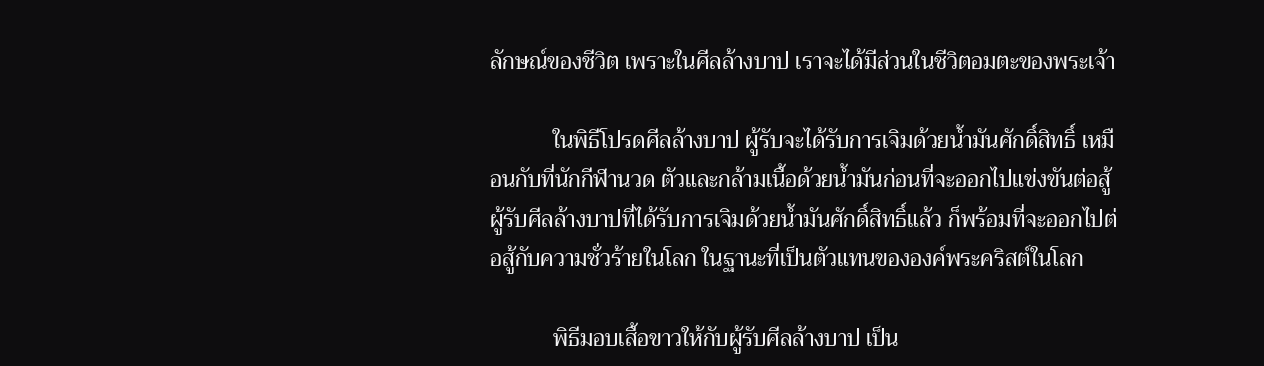ลักษณ์ของชีวิต เพราะในศีลล้างบาป เราจะได้มีส่วนในชีวิตอมตะของพระเจ้า

           ในพิธีโปรดศีลล้างบาป ผู้รับจะได้รับการเจิมด้วยน้ำมันศักดิ์สิทธิ์ เหมือนกับที่นักกีฬานวด ตัวและกล้ามเนื้อด้วยน้ำมันก่อนที่จะออกไปแข่งขันต่อสู้ ผู้รับศีลล้างบาปที่ได้รับการเจิมด้วยน้ำมันศักดิ์สิทธิ์แล้ว ก็พร้อมที่จะออกไปต่อสู้กับความชั่วร้ายในโลก ในฐานะที่เป็นตัวแทนขององค์พระคริสต์ในโลก

           พิธีมอบเสื้อขาวให้กับผู้รับศีลล้างบาป เป็น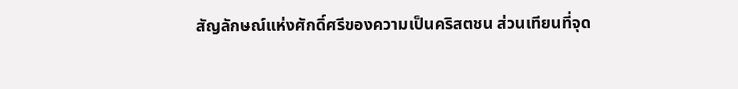สัญลักษณ์แห่งศักดิ์ศรีของความเป็นคริสตชน ส่วนเทียนที่จุด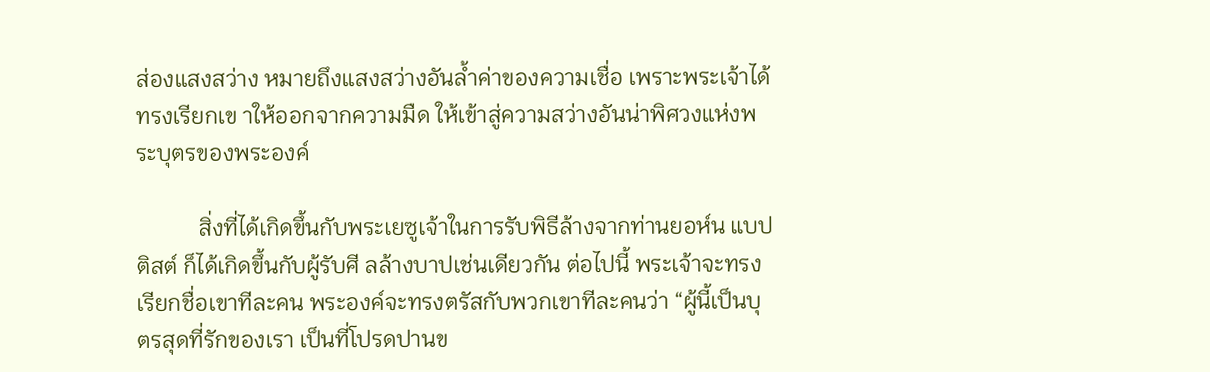ส่องแสงสว่าง หมายถึงแสงสว่างอันล้ำค่าของความเชื่อ เพราะพระเจ้าได้ทรงเรียกเข าให้ออกจากความมืด ให้เข้าสู่ความสว่างอันน่าพิศวงแห่งพระบุตรของพระองค์

           สิ่งที่ได้เกิดขึ้นกับพระเยซูเจ้าในการรับพิธีล้างจากท่านยอห์น แบปติสต์ ก็ได้เกิดขึ้นกับผู้รับศี ลล้างบาปเช่นเดียวกัน ต่อไปนี้ พระเจ้าจะทรงเรียกชื่อเขาทีละคน พระองค์จะทรงตรัสกับพวกเขาทีละคนว่า “ผู้นี้เป็นบุตรสุดที่รักของเรา เป็นที่โปรดปานข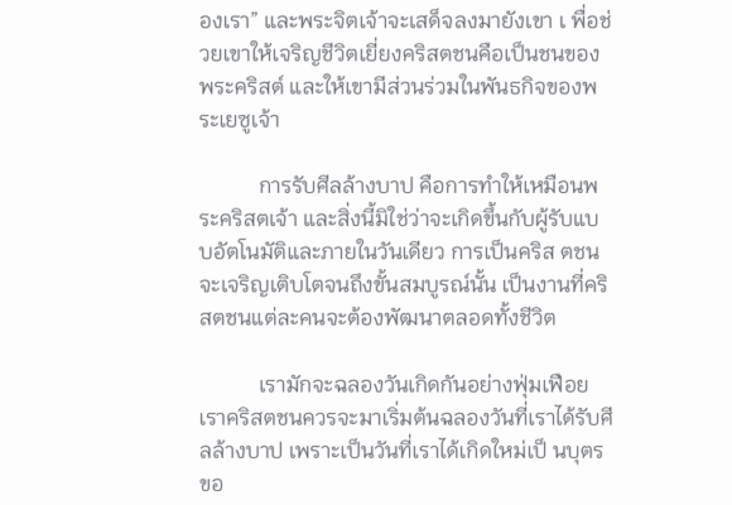องเรา” และพระจิตเจ้าจะเสด็จลงมายังเขา เ พื่อช่วยเขาให้เจริญชีวิตเยี่ยงคริสตชนคือเป็นชนของพระคริสต์ และให้เขามีส่วนร่วมในพันธกิจของพระเยซูเจ้า

           การรับศีลล้างบาป คือการทำให้เหมือนพระคริสตเจ้า และสิ่งนี้มิใช่ว่าจะเกิดขึ้นกับผู้รับแบบอัตโนมัติและภายในวันเดียว การเป็นคริส ตชนจะเจริญเติบโตจนถึงขั้นสมบูรณ์นั้น เป็นงานที่คริสตชนแต่ละคนจะต้องพัฒนาตลอดทั้งชีวิต

           เรามักจะฉลองวันเกิดกันอย่างฟุ่มเฟือย เราคริสตชนควรจะมาเริ่มต้นฉลองวันที่เราได้รับศีลล้างบาป เพราะเป็นวันที่เราได้เกิดใหม่เป็ นบุตรขอ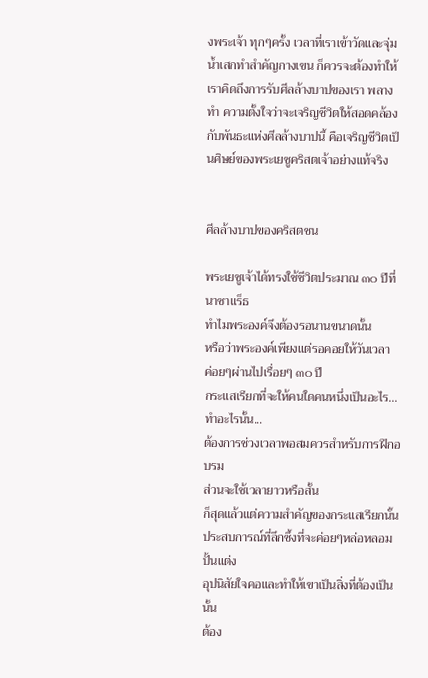งพระเจ้า ทุกๆครั้ง เวลาที่เราเข้าวัดและจุ่มน้ำเสกทำสำคัญกางเขน ก็ควรจะต้องทำให้เราคิดถึงการรับศีลล้างบาปของเรา พลางทำ ความตั้งใจว่าจะเจริญชีวิตให้สอดคล้องกับพันธะแห่งศีลล้างบาปนี้ คือเจริญชีวิตเป็นศิษย์ของพระเยซูคริสตเจ้าอย่างแท้จริง


ศีลล้างบาปของคริสตชน

พระเยซูเจ้าได้ทรงใช้ชีวิตประมาณ ๓๐ ปีที่นาซาแร็ธ
ทำไมพระองค์จึงต้องรอนานขนาดนั้น
หรือว่าพระองค์เพียงแต่รอคอยให้วันเวลา
ค่อยๆผ่านไปเรื่อยๆ ๓๐ ปี
กระแสเรียกที่จะให้คนใดคนหนึ่งเป็นอะไร...ทำอะไรนั้น...
ต้องการช่วงเวลาพอสมควรสำหรับการฝึกอบรม
ส่วนจะใช้เวลายาวหรือสั้น
ก็สุดแล้วแต่ความสำคัญของกระแสเรียกนั้น
ประสบการณ์ที่ลึกซึ้งที่จะค่อยๆหล่อหลอมปั้นแต่ง
อุปนิสัยใจคอและทำให้เขาเป็นสิ่งที่ต้องเป็นนั้น
ต้อง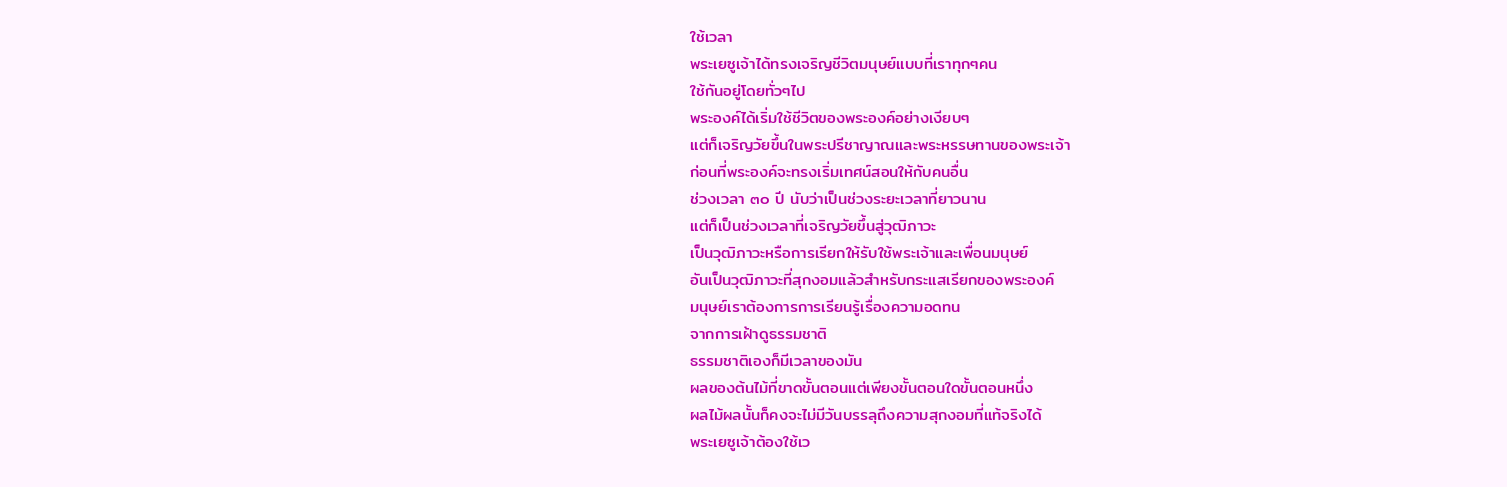ใช้เวลา
พระเยซูเจ้าได้ทรงเจริญชีวิตมนุษย์แบบที่เราทุกๆคน
ใช้กันอยู่โดยทั่วๆไป
พระองค์ได้เริ่มใช้ชีวิตของพระองค์อย่างเงียบๆ
แต่ก็เจริญวัยขึ้นในพระปรีชาญาณและพระหรรษทานของพระเจ้า
ก่อนที่พระองค์จะทรงเริ่มเทศน์สอนให้กับคนอื่น
ช่วงเวลา ๓๐ ปี นับว่าเป็นช่วงระยะเวลาที่ยาวนาน
แต่ก็เป็นช่วงเวลาที่เจริญวัยขึ้นสู่วุฒิภาวะ
เป็นวุฒิภาวะหรือการเรียกให้รับใช้พระเจ้าและเพื่อนมนุษย์
อันเป็นวุฒิภาวะที่สุกงอมแล้วสำหรับกระแสเรียกของพระองค์
มนุษย์เราต้องการการเรียนรู้เรื่องความอดทน
จากการเฝ้าดูธรรมชาติ
ธรรมชาติเองก็มีเวลาของมัน
ผลของต้นไม้ที่ขาดขั้นตอนแต่เพียงขั้นตอนใดขั้นตอนหนึ่ง
ผลไม้ผลนั้นก็คงจะไม่มีวันบรรลุถึงความสุกงอมที่แท้จริงได้
พระเยซูเจ้าต้องใช้เว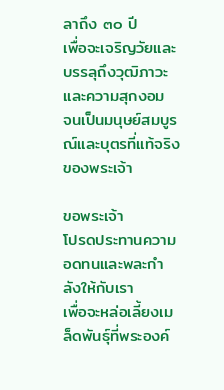ลาถึง ๓๐ ปี
เพื่อจะเจริญวัยและบรรลุถึงวุฒิภาวะและความสุกงอม
จนเป็นมนุษย์สมบูรณ์และบุตรที่แท้จริงของพระเจ้า

ขอพระเจ้า
โปรดประทานความอดทนและพละกำลังให้กับเรา
เพื่อจะหล่อเลี้ยงเมล็ดพันธุ์ที่พระองค์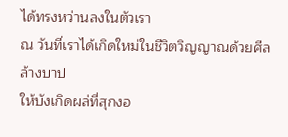ได้ทรงหว่านลงในตัวเรา
ณ วันที่เราได้เกิดใหม่ในชีวิตวิญญาณด้วยศีลล้างบาป
ให้บังเกิดผล่ที่สุกงอ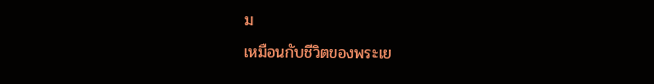ม
เหมือนกับชีวิตของพระเย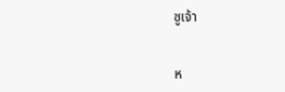ซูเจ้า


ห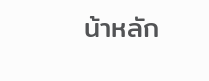น้าหลัก